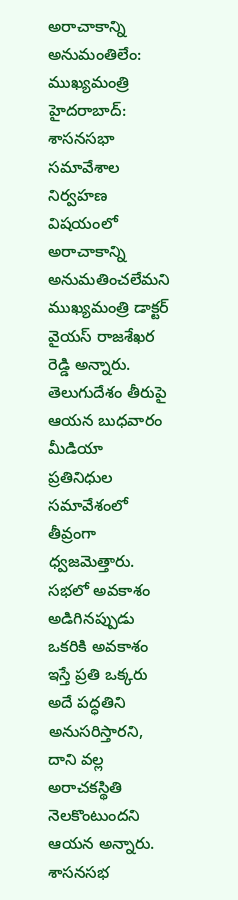అరాచాకాన్ని అనుమంతిలేం: ముఖ్యమంత్రి
హైదరాబాద్: శాసనసభా సమావేశాల నిర్వహణ విషయంలో అరాచాకాన్ని అనుమతించలేమని ముఖ్యమంత్రి డాక్టర్ వైయస్ రాజశేఖర రెడ్డి అన్నారు. తెలుగుదేశం తీరుపై ఆయన బుధవారం మీడియా ప్రతినిధుల సమావేశంలో తీవ్రంగా ధ్వజమెత్తారు. సభలో అవకాశం అడిగినప్పుడు ఒకరికి అవకాశం ఇస్తే ప్రతి ఒక్కరు అదే పద్ధతిని అనుసరిస్తారని, దాని వల్ల అరాచకస్థితి నెలకొంటుందని ఆయన అన్నారు. శాసనసభ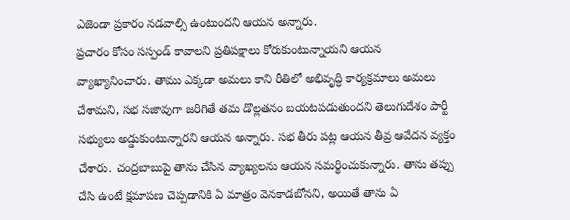ఎజెండా ప్రకారం నడవాల్సి ఉంటుందని ఆయన అన్నారు.
ప్రచారం కోసం సస్పండ్ కావాలని ప్రతిపక్షాలు కోరుకుంటున్నాయని ఆయన వ్యాఖ్యానించారు. తాము ఎక్కడా అమలు కాని రీతిలో అభివృద్ధి కార్యక్రమాలు అమలు చేశామని, సభ సజావుగా జరిగితే తమ డొల్లతనం బయటపడుతుందని తెలుగుదేశం పార్టీ సభ్యులు అడ్డుకుంటున్నారని ఆయన అన్నారు. సభ తీరు పట్ల ఆయన తీవ్ర ఆవేదన వ్యక్తం చేశారు. చంద్రబాబుపై తాను చేసిన వ్యాఖ్యలను ఆయన సమర్థించుకున్నారు. తాను తప్పు చేసి ఉంటే క్షమాపణ చెప్పడానికి ఏ మాత్రం వెనకాడబోనని, అయితే తాను ఏ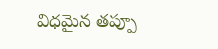విధమైన తప్పూ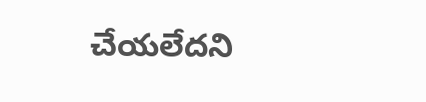చేయలేదని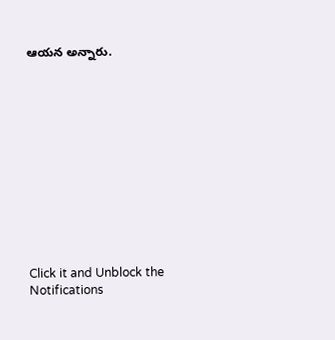ఆయన అన్నారు.












Click it and Unblock the Notifications